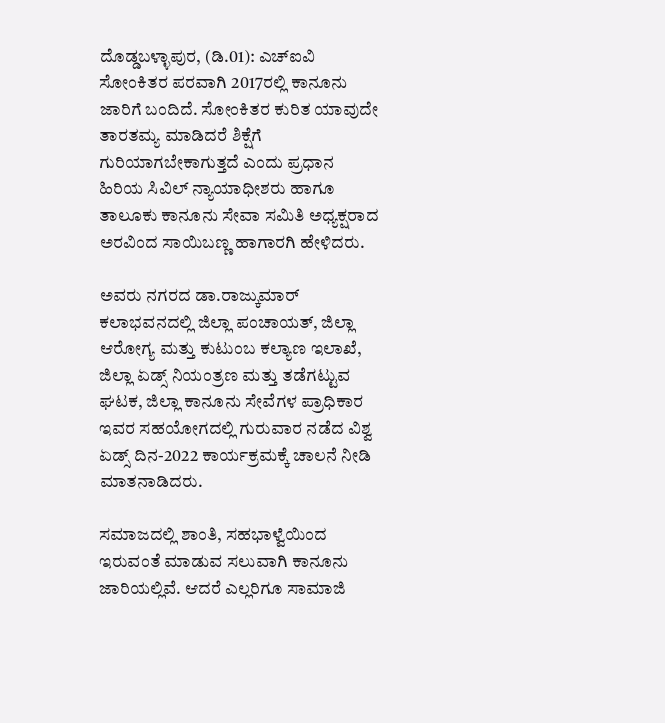ದೊಡ್ಡಬಳ್ಳಾಪುರ, (ಡಿ.01): ಎಚ್ಐವಿ ಸೋಂಕಿತರ ಪರವಾಗಿ 2017ರಲ್ಲಿ ಕಾನೂನು ಜಾರಿಗೆ ಬಂದಿದೆ. ಸೋಂಕಿತರ ಕುರಿತ ಯಾವುದೇ ತಾರತಮ್ಯ ಮಾಡಿದರೆ ಶಿಕ್ಷೆಗೆ ಗುರಿಯಾಗಬೇಕಾಗುತ್ತದೆ ಎಂದು ಪ್ರಧಾನ ಹಿರಿಯ ಸಿವಿಲ್ ನ್ಯಾಯಾಧೀಶರು ಹಾಗೂ ತಾಲೂಕು ಕಾನೂನು ಸೇವಾ ಸಮಿತಿ ಅಧ್ಯಕ್ಷರಾದ ಅರವಿಂದ ಸಾಯಿಬಣ್ಣ ಹಾಗಾರಗಿ ಹೇಳಿದರು.

ಅವರು ನಗರದ ಡಾ.ರಾಜ್ಕುಮಾರ್ ಕಲಾಭವನದಲ್ಲಿ ಜಿಲ್ಲಾ ಪಂಚಾಯತ್, ಜಿಲ್ಲಾ ಆರೋಗ್ಯ ಮತ್ತು ಕುಟುಂಬ ಕಲ್ಯಾಣ ಇಲಾಖೆ, ಜಿಲ್ಲಾ ಏಡ್ಸ್ ನಿಯಂತ್ರಣ ಮತ್ತು ತಡೆಗಟ್ಟುವ ಘಟಕ, ಜಿಲ್ಲಾ ಕಾನೂನು ಸೇವೆಗಳ ಪ್ರಾಧಿಕಾರ ಇವರ ಸಹಯೋಗದಲ್ಲಿ ಗುರುವಾರ ನಡೆದ ವಿಶ್ವ ಏಡ್ಸ್ ದಿನ-2022 ಕಾರ್ಯಕ್ರಮಕ್ಕೆ ಚಾಲನೆ ನೀಡಿ ಮಾತನಾಡಿದರು.

ಸಮಾಜದಲ್ಲಿ ಶಾಂತಿ, ಸಹಭಾಳ್ವೆಯಿಂದ ಇರುವಂತೆ ಮಾಡುವ ಸಲುವಾಗಿ ಕಾನೂನು ಜಾರಿಯಲ್ಲಿವೆ. ಆದರೆ ಎಲ್ಲರಿಗೂ ಸಾಮಾಜಿ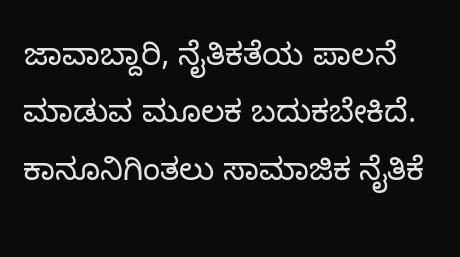ಜಾವಾಬ್ದಾರಿ, ನೈತಿಕತೆಯ ಪಾಲನೆ ಮಾಡುವ ಮೂಲಕ ಬದುಕಬೇಕಿದೆ. ಕಾನೂನಿಗಿಂತಲು ಸಾಮಾಜಿಕ ನೈತಿಕೆ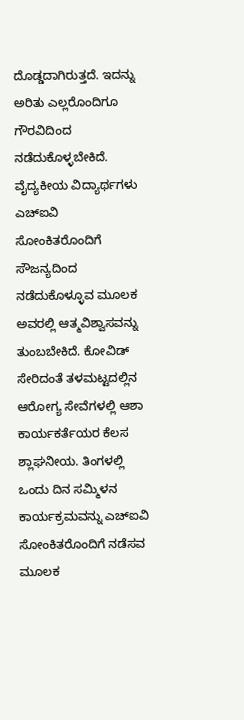ದೊಡ್ಡದಾಗಿರುತ್ತದೆ. ಇದನ್ನು ಅರಿತು ಎಲ್ಲರೊಂದಿಗೂ ಗೌರವಿದಿಂದ ನಡೆದುಕೊಳ್ಳಬೇಕಿದೆ. ವೈದ್ಯಕೀಯ ವಿದ್ಯಾರ್ಥಗಳು ಎಚ್ಐವಿ ಸೋಂಕಿತರೊಂದಿಗೆ ಸೌಜನ್ಯದಿಂದ ನಡೆದುಕೊಳ್ಳೂವ ಮೂಲಕ ಅವರಲ್ಲಿ ಆತ್ಮವಿಶ್ವಾಸವನ್ನು ತುಂಬಬೇಕಿದೆ. ಕೋವಿಡ್ ಸೇರಿದಂತೆ ತಳಮಟ್ಟದಲ್ಲಿನ ಆರೋಗ್ಯ ಸೇವೆಗಳಲ್ಲಿ ಆಶಾ ಕಾರ್ಯಕರ್ತೆಯರ ಕೆಲಸ ಶ್ಲಾಘನೀಯ. ತಿಂಗಳಲ್ಲಿ ಒಂದು ದಿನ ಸಮ್ಮಿಳನ ಕಾರ್ಯಕ್ರಮವನ್ನು ಎಚ್ಐವಿ ಸೋಂಕಿತರೊಂದಿಗೆ ನಡೆಸವ ಮೂಲಕ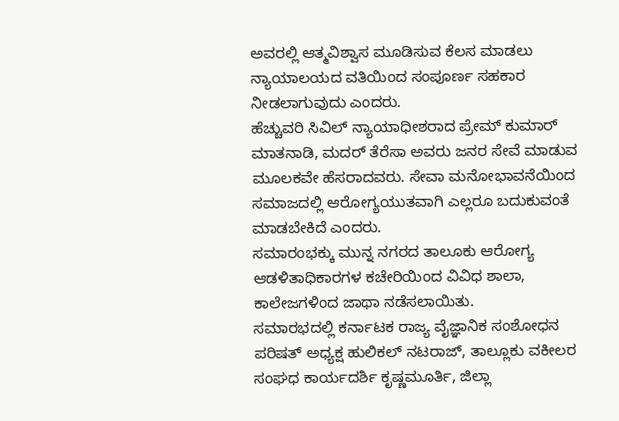ಅವರಲ್ಲಿ ಆತ್ಮವಿಶ್ವಾಸ ಮೂಡಿಸುವ ಕೆಲಸ ಮಾಡಲು ನ್ಯಾಯಾಲಯದ ವತಿಯಿಂದ ಸಂಪೂರ್ಣ ಸಹಕಾರ ನೀಡಲಾಗುವುದು ಎಂದರು.
ಹೆಚ್ಚುವರಿ ಸಿವಿಲ್ ನ್ಯಾಯಾಧೀಶರಾದ ಪ್ರೇಮ್ ಕುಮಾರ್ ಮಾತನಾಡಿ, ಮದರ್ ತೆರೆಸಾ ಅವರು ಜನರ ಸೇವೆ ಮಾಡುವ ಮೂಲಕವೇ ಹೆಸರಾದವರು. ಸೇವಾ ಮನೋಭಾವನೆಯಿಂದ ಸಮಾಜದಲ್ಲಿ ಆರೋಗ್ಯಯುತವಾಗಿ ಎಲ್ಲರೂ ಬದುಕುವಂತೆ ಮಾಡಬೇಕಿದೆ ಎಂದರು.
ಸಮಾರಂಭಕ್ಕು ಮುನ್ನ ನಗರದ ತಾಲೂಕು ಆರೋಗ್ಯ ಆಡಳಿತಾಧಿಕಾರಗಳ ಕಚೇರಿಯಿಂದ ವಿವಿಧ ಶಾಲಾ, ಕಾಲೇಜಗಳಿಂದ ಜಾಥಾ ನಡೆಸಲಾಯಿತು.
ಸಮಾರಭದಲ್ಲಿ ಕರ್ನಾಟಕ ರಾಜ್ಯ ವೈಜ್ಞಾನಿಕ ಸಂಶೋಧನ ಪರಿಷತ್ ಅಧ್ಯಕ್ಷ ಹುಲಿಕಲ್ ನಟರಾಜ್, ತಾಲ್ಲೂಕು ವಕೀಲರ ಸಂಘಧ ಕಾರ್ಯದರ್ಶಿ ಕೃಷ್ಣಮೂರ್ತಿ, ಜಿಲ್ಲಾ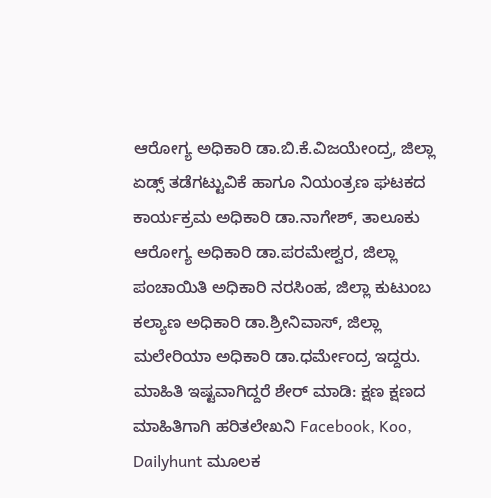ಆರೋಗ್ಯ ಅಧಿಕಾರಿ ಡಾ.ಬಿ.ಕೆ.ವಿಜಯೇಂದ್ರ, ಜಿಲ್ಲಾ ಏಡ್ಸ್ ತಡೆಗಟ್ಟುವಿಕೆ ಹಾಗೂ ನಿಯಂತ್ರಣ ಘಟಕದ ಕಾರ್ಯಕ್ರಮ ಅಧಿಕಾರಿ ಡಾ.ನಾಗೇಶ್, ತಾಲೂಕು ಆರೋಗ್ಯ ಅಧಿಕಾರಿ ಡಾ.ಪರಮೇಶ್ವರ, ಜಿಲ್ಲಾ ಪಂಚಾಯಿತಿ ಅಧಿಕಾರಿ ನರಸಿಂಹ, ಜಿಲ್ಲಾ ಕುಟುಂಬ ಕಲ್ಯಾಣ ಅಧಿಕಾರಿ ಡಾ.ಶ್ರೀನಿವಾಸ್, ಜಿಲ್ಲಾ ಮಲೇರಿಯಾ ಅಧಿಕಾರಿ ಡಾ.ಧರ್ಮೇಂದ್ರ ಇದ್ದರು.
ಮಾಹಿತಿ ಇಷ್ಟವಾಗಿದ್ದರೆ ಶೇರ್ ಮಾಡಿ: ಕ್ಷಣ ಕ್ಷಣದ ಮಾಹಿತಿಗಾಗಿ ಹರಿತಲೇಖನಿ Facebook, Koo, Dailyhunt ಮೂಲಕ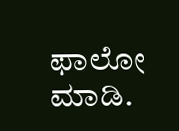ಫಾಲೋ ಮಾಡಿ.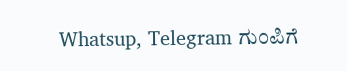Whatsup, Telegram ಗುಂಪಿಗೆ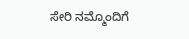ಸೇರಿ ನಮ್ಮೊಂದಿಗೆ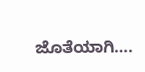ಜೊತೆಯಾಗಿ….